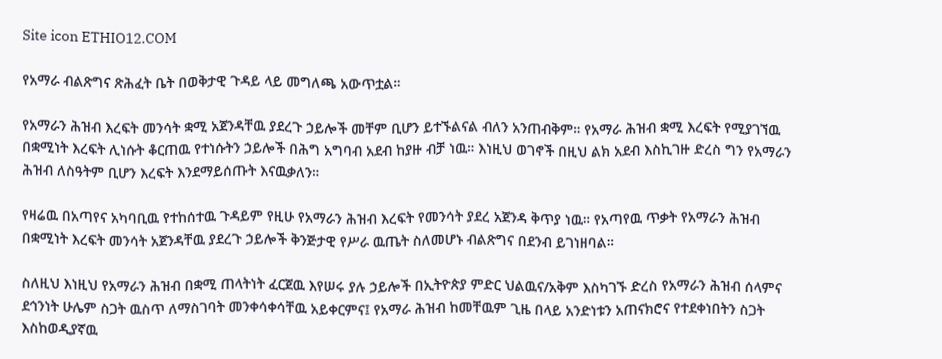Site icon ETHIO12.COM

የአማራ ብልጽግና ጽሕፈት ቤት በወቅታዊ ጉዳይ ላይ መግለጫ አውጥቷል።

የአማራን ሕዝብ እረፍት መንሳት ቋሚ አጀንዳቸዉ ያደረጉ ኃይሎች መቸም ቢሆን ይተኙልናል ብለን አንጠብቅም። የአማራ ሕዝብ ቋሚ እረፍት የሚያገኘዉ በቋሚነት እረፍት ሊነሱት ቆርጠዉ የተነሱትን ኃይሎች በሕግ አግባብ አደብ ከያዙ ብቻ ነዉ። እነዚህ ወገኖች በዚህ ልክ አደብ እስኪገዙ ድረስ ግን የአማራን ሕዝብ ለስዓትም ቢሆን እረፍት እንደማይሰጡት እናዉቃለን።

የዛሬዉ በአጣየና አካባቢዉ የተከሰተዉ ጉዳይም የዚሁ የአማራን ሕዝብ እረፍት የመንሳት ያደረ አጀንዳ ቅጥያ ነዉ። የአጣየዉ ጥቃት የአማራን ሕዝብ በቋሚነት እረፍት መንሳት አጀንዳቸዉ ያደረጉ ኃይሎች ቅንጅታዊ የሥራ ዉጤት ስለመሆኑ ብልጽግና በደንብ ይገነዘባል።

ስለዚህ እነዚህ የአማራን ሕዝብ በቋሚ ጠላትነት ፈርጀዉ እየሠሩ ያሉ ኃይሎች በኢትዮጵያ ምድር ህልዉና/አቅም እስካገኙ ድረስ የአማራን ሕዝብ ሰላምና ደኅንነት ሁሌም ስጋት ዉስጥ ለማስገባት መንቀሳቀሳቸዉ አይቀርምና፤ የአማራ ሕዝብ ከመቸዉም ጊዜ በላይ አንድነቱን አጠናክሮና የተደቀነበትን ስጋት እስከወዲያኛዉ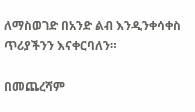ለማስወገድ በአንድ ልብ እንዲንቀሳቀስ ጥሪያችንን እናቀርባለን።

በመጨረሻም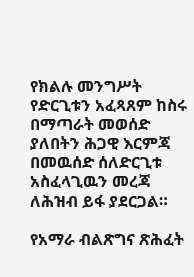የክልሉ መንግሥት የድርጊቱን አፈጻጸም ከስሩ በማጣራት መወሰድ ያለበትን ሕጋዊ እርምጃ በመዉሰድ ሰለድርጊቱ አስፈላጊዉን መረጃ ለሕዝብ ይፋ ያደርጋል።

የአማራ ብልጽግና ጽሕፈት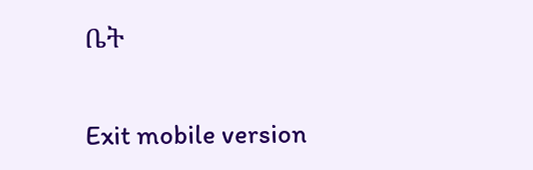ቤት

Exit mobile version